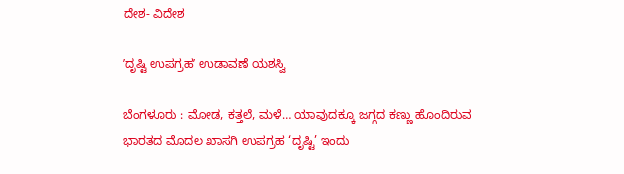ದೇಶ- ವಿದೇಶ

ʼದೃಷ್ಟಿ ಉಪಗ್ರಹʼ ಉಡಾವಣೆ ಯಶಸ್ವಿ

ಬೆಂಗಳೂರು : ಮೋಡ, ಕತ್ತಲೆ, ಮಳೆ… ಯಾವುದಕ್ಕೂ ಜಗ್ಗದ ಕಣ್ಣು ಹೊಂದಿರುವ ಭಾರತದ ಮೊದಲ ಖಾಸಗಿ ಉಪಗ್ರಹ ‘ದೃಷ್ಟಿ’ ಇಂದು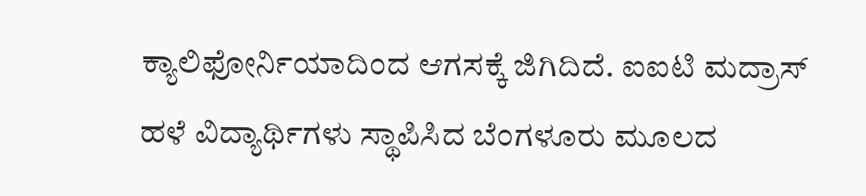ಕ್ಯಾಲಿಫೋರ್ನಿಯಾದಿಂದ ಆಗಸಕ್ಕೆ ಜಿಗಿದಿದೆ. ಐಐಟಿ ಮದ್ರಾಸ್ ಹಳೆ ವಿದ್ಯಾರ್ಥಿಗಳು ಸ್ಥಾಪಿಸಿದ ಬೆಂಗಳೂರು ಮೂಲದ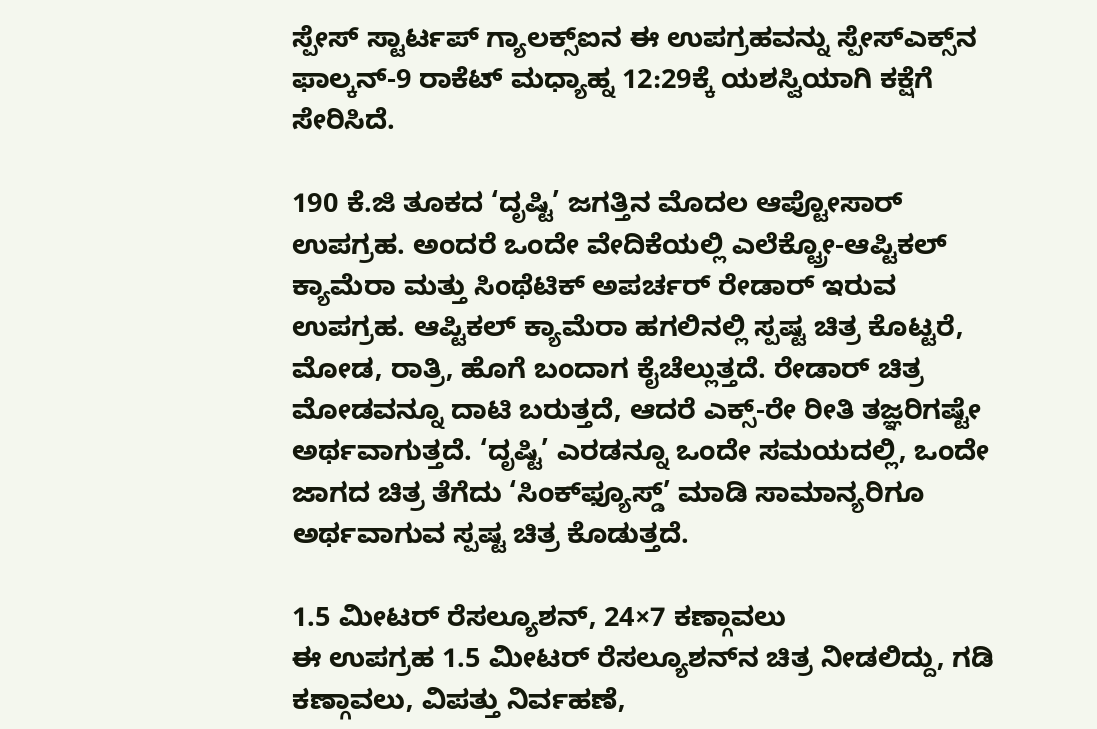ಸ್ಪೇಸ್ ಸ್ಟಾರ್ಟಪ್ ಗ್ಯಾಲಕ್ಸ್‌ಐನ ಈ ಉಪಗ್ರಹವನ್ನು ಸ್ಪೇಸ್‌ಎಕ್ಸ್‌ನ ಫಾಲ್ಕನ್-9 ರಾಕೆಟ್ ಮಧ್ಯಾಹ್ನ 12:29ಕ್ಕೆ ಯಶಸ್ವಿಯಾಗಿ ಕಕ್ಷೆಗೆ ಸೇರಿಸಿದೆ.

190 ಕೆ.ಜಿ ತೂಕದ ‘ದೃಷ್ಟಿ’ ಜಗತ್ತಿನ ಮೊದಲ ಆಪ್ಟೋಸಾರ್ ಉಪಗ್ರಹ. ಅಂದರೆ ಒಂದೇ ವೇದಿಕೆಯಲ್ಲಿ ಎಲೆಕ್ಟ್ರೋ-ಆಪ್ಟಿಕಲ್ ಕ್ಯಾಮೆರಾ ಮತ್ತು ಸಿಂಥೆಟಿಕ್ ಅಪರ್ಚರ್ ರೇಡಾರ್ ಇರುವ ಉಪಗ್ರಹ. ಆಪ್ಟಿಕಲ್ ಕ್ಯಾಮೆರಾ ಹಗಲಿನಲ್ಲಿ ಸ್ಪಷ್ಟ ಚಿತ್ರ ಕೊಟ್ಟರೆ, ಮೋಡ, ರಾತ್ರಿ, ಹೊಗೆ ಬಂದಾಗ ಕೈಚೆಲ್ಲುತ್ತದೆ. ರೇಡಾರ್ ಚಿತ್ರ ಮೋಡವನ್ನೂ ದಾಟಿ ಬರುತ್ತದೆ, ಆದರೆ ಎಕ್ಸ್-ರೇ ರೀತಿ ತಜ್ಞರಿಗಷ್ಟೇ ಅರ್ಥವಾಗುತ್ತದೆ. ‘ದೃಷ್ಟಿ’ ಎರಡನ್ನೂ ಒಂದೇ ಸಮಯದಲ್ಲಿ, ಒಂದೇ ಜಾಗದ ಚಿತ್ರ ತೆಗೆದು ‘ಸಿಂಕ್‌ಫ್ಯೂಸ್ಡ್’ ಮಾಡಿ ಸಾಮಾನ್ಯರಿಗೂ ಅರ್ಥವಾಗುವ ಸ್ಪಷ್ಟ ಚಿತ್ರ ಕೊಡುತ್ತದೆ.

1.5 ಮೀಟರ್ ರೆಸಲ್ಯೂಶನ್, 24×7 ಕಣ್ಗಾವಲು
ಈ ಉಪಗ್ರಹ 1.5 ಮೀಟರ್ ರೆಸಲ್ಯೂಶನ್‌ನ ಚಿತ್ರ ನೀಡಲಿದ್ದು, ಗಡಿ ಕಣ್ಗಾವಲು, ವಿಪತ್ತು ನಿರ್ವಹಣೆ,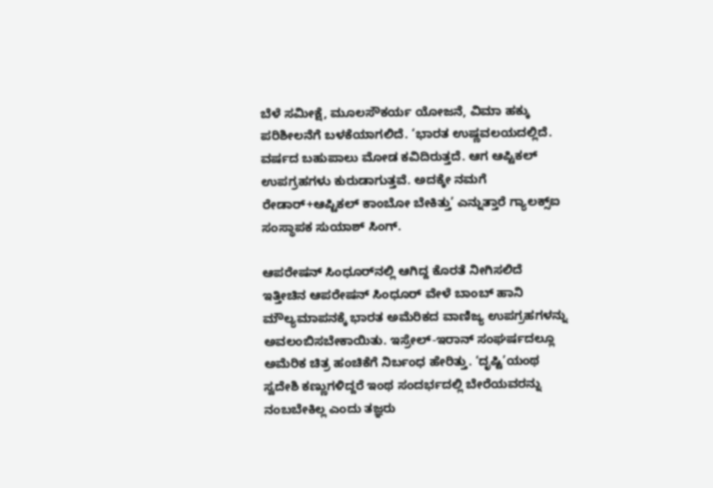ಬೆಳೆ ಸಮೀಕ್ಷೆ, ಮೂಲಸೌಕರ್ಯ ಯೋಜನೆ, ವಿಮಾ ಹಕ್ಕು ಪರಿಶೀಲನೆಗೆ ಬಳಕೆಯಾಗಲಿದೆ. ‘ಭಾರತ ಉಷ್ಣವಲಯದಲ್ಲಿದೆ. ವರ್ಷದ ಬಹುಪಾಲು ಮೋಡ ಕವಿದಿರುತ್ತದೆ. ಆಗ ಆಪ್ಟಿಕಲ್ ಉಪಗ್ರಹಗಳು ಕುರುಡಾಗುತ್ತವೆ. ಅದಕ್ಕೇ ನಮಗೆ ರೇಡಾರ್+ಆಪ್ಟಿಕಲ್ ಕಾಂಬೋ ಬೇಕಿತ್ತು’ ಎನ್ನುತ್ತಾರೆ ಗ್ಯಾಲಕ್ಸ್‌ಐ ಸಂಸ್ಥಾಪಕ ಸುಯಾಶ್ ಸಿಂಗ್.

ಆಪರೇಷನ್ ಸಿಂಧೂರ್‌ನಲ್ಲಿ ಆಗಿದ್ದ ಕೊರತೆ ನೀಗಿಸಲಿದೆ
ಇತ್ತೀಚಿನ ಆಪರೇಷನ್ ಸಿಂಧೂರ್ ವೇಳೆ ಬಾಂಬ್ ಹಾನಿ ಮೌಲ್ಯಮಾಪನಕ್ಕೆ ಭಾರತ ಅಮೆರಿಕದ ವಾಣಿಜ್ಯ ಉಪಗ್ರಹಗಳನ್ನು ಅವಲಂಬಿಸಬೇಕಾಯಿತು. ಇಸ್ರೇಲ್-ಇರಾನ್ ಸಂಘರ್ಷದಲ್ಲೂ ಅಮೆರಿಕ ಚಿತ್ರ ಹಂಚಿಕೆಗೆ ನಿರ್ಬಂಧ ಹೇರಿತ್ತು. ‘ದೃಷ್ಟಿ’ಯಂಥ ಸ್ವದೇಶಿ ಕಣ್ಣುಗಳಿದ್ದರೆ ಇಂಥ ಸಂದರ್ಭದಲ್ಲಿ ಬೇರೆಯವರನ್ನು ನಂಬಬೇಕಿಲ್ಲ ಎಂದು ತಜ್ಞರು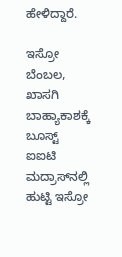ಹೇಳಿದ್ದಾರೆ.

ಇಸ್ರೋ ಬೆಂಬಲ, ಖಾಸಗಿ ಬಾಹ್ಯಾಕಾಶಕ್ಕೆ ಬೂಸ್ಟ್
ಐಐಟಿ ಮದ್ರಾಸ್‌ನಲ್ಲಿ ಹುಟ್ಟಿ ಇಸ್ರೋ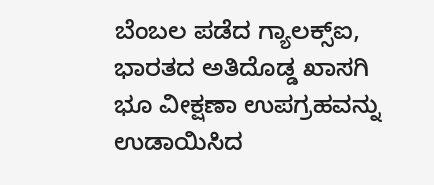ಬೆಂಬಲ ಪಡೆದ ಗ್ಯಾಲಕ್ಸ್‌ಐ, ಭಾರತದ ಅತಿದೊಡ್ಡ ಖಾಸಗಿ ಭೂ ವೀಕ್ಷಣಾ ಉಪಗ್ರಹವನ್ನು ಉಡಾಯಿಸಿದ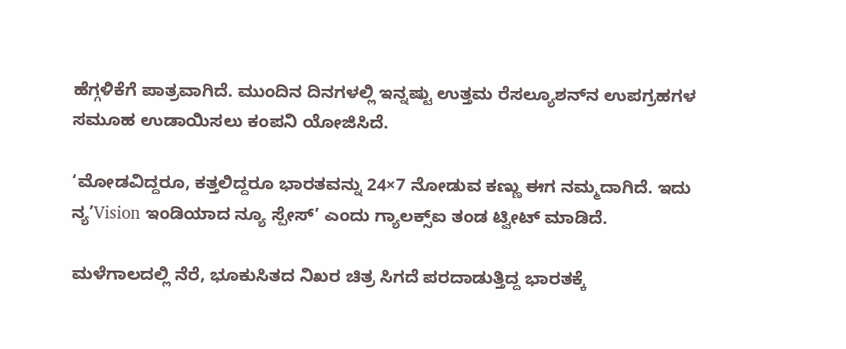ಹೆಗ್ಗಳಿಕೆಗೆ ಪಾತ್ರವಾಗಿದೆ. ಮುಂದಿನ ದಿನಗಳಲ್ಲಿ ಇನ್ನಷ್ಟು ಉತ್ತಮ ರೆಸಲ್ಯೂಶನ್‌ನ ಉಪಗ್ರಹಗಳ ಸಮೂಹ ಉಡಾಯಿಸಲು ಕಂಪನಿ ಯೋಜಿಸಿದೆ.

‘ಮೋಡವಿದ್ದರೂ, ಕತ್ತಲಿದ್ದರೂ ಭಾರತವನ್ನು 24×7 ನೋಡುವ ಕಣ್ಣು ಈಗ ನಮ್ಮದಾಗಿದೆ. ಇದು ನ್ಯʼVision ಇಂಡಿಯಾದ ನ್ಯೂ ಸ್ಪೇಸ್’ ಎಂದು ಗ್ಯಾಲಕ್ಸ್‌ಐ ತಂಡ ಟ್ವೀಟ್ ಮಾಡಿದೆ.

ಮಳೆಗಾಲದಲ್ಲಿ ನೆರೆ, ಭೂಕುಸಿತದ ನಿಖರ ಚಿತ್ರ ಸಿಗದೆ ಪರದಾಡುತ್ತಿದ್ದ ಭಾರತಕ್ಕೆ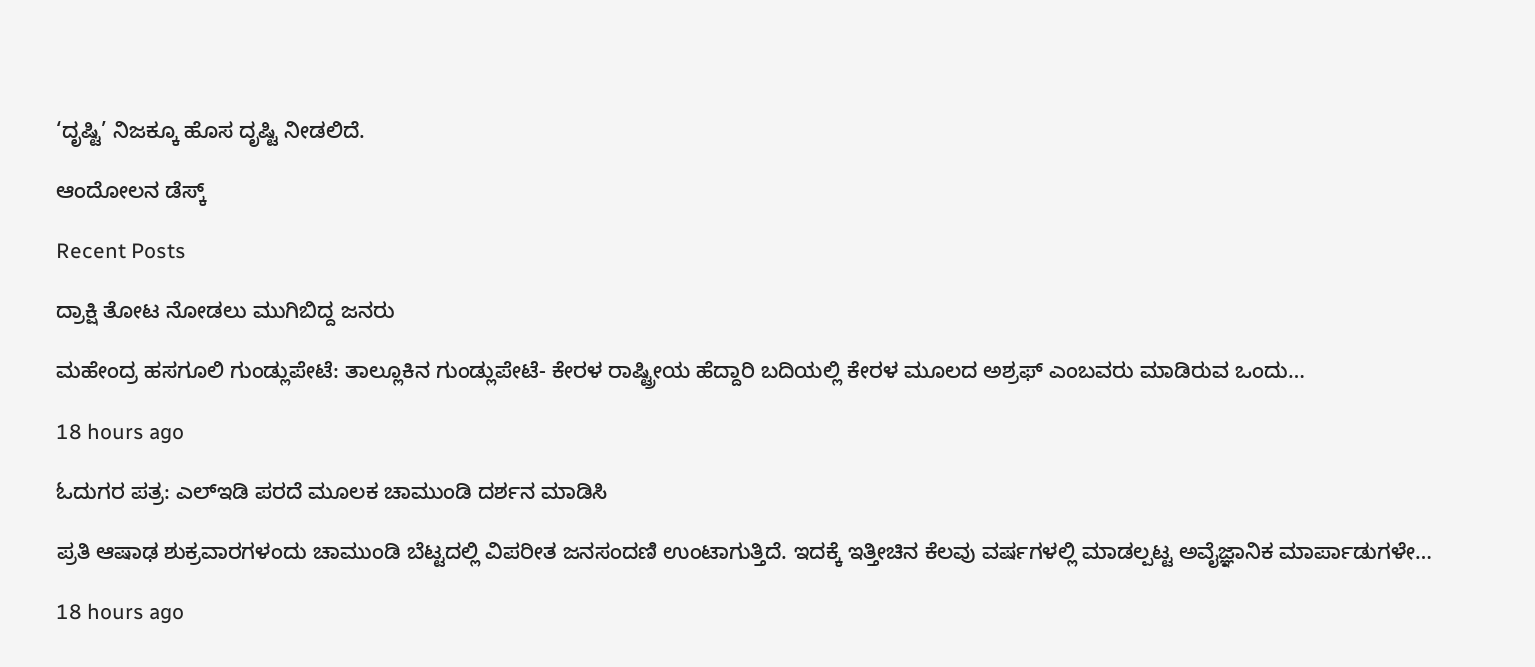‘ದೃಷ್ಟಿ’ ನಿಜಕ್ಕೂ ಹೊಸ ದೃಷ್ಟಿ ನೀಡಲಿದೆ.

ಆಂದೋಲನ ಡೆಸ್ಕ್

Recent Posts

ದ್ರಾಕ್ಷಿ ತೋಟ ನೋಡಲು ಮುಗಿಬಿದ್ದ ಜನರು

ಮಹೇಂದ್ರ ಹಸಗೂಲಿ ಗುಂಡ್ಲುಪೇಟೆ: ತಾಲ್ಲೂಕಿನ ಗುಂಡ್ಲುಪೇಟೆ- ಕೇರಳ ರಾಷ್ಟ್ರೀಯ ಹೆದ್ದಾರಿ ಬದಿಯಲ್ಲಿ ಕೇರಳ ಮೂಲದ ಅಶ್ರಫ್ ಎಂಬವರು ಮಾಡಿರುವ ಒಂದು…

18 hours ago

ಓದುಗರ ಪತ್ರ: ಎಲ್‌ಇಡಿ ಪರದೆ ಮೂಲಕ ಚಾಮುಂಡಿ ದರ್ಶನ ಮಾಡಿಸಿ

ಪ್ರತಿ ಆಷಾಢ ಶುಕ್ರವಾರಗಳಂದು ಚಾಮುಂಡಿ ಬೆಟ್ಟದಲ್ಲಿ ವಿಪರೀತ ಜನಸಂದಣಿ ಉಂಟಾಗುತ್ತಿದೆ. ಇದಕ್ಕೆ ಇತ್ತೀಚಿನ ಕೆಲವು ವರ್ಷಗಳಲ್ಲಿ ಮಾಡಲ್ಪಟ್ಟ ಅವೈಜ್ಞಾನಿಕ ಮಾರ್ಪಾಡುಗಳೇ…

18 hours ago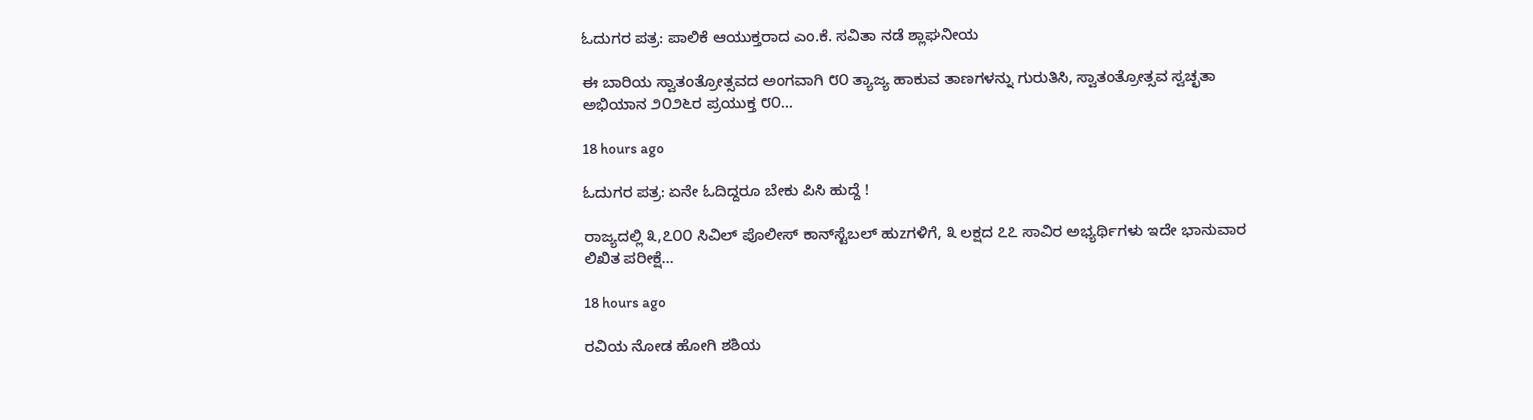ಓದುಗರ ಪತ್ರ: ಪಾಲಿಕೆ ಆಯುಕ್ತರಾದ ಎಂ.ಕೆ. ಸವಿತಾ ನಡೆ ಶ್ಲಾಘನೀಯ

ಈ ಬಾರಿಯ ಸ್ವಾತಂತ್ರೋತ್ಸವದ ಅಂಗವಾಗಿ ೮೦ ತ್ಯಾಜ್ಯ ಹಾಕುವ ತಾಣಗಳನ್ನು ಗುರುತಿಸಿ, ಸ್ವಾತಂತ್ರೋತ್ಸವ ಸ್ವಚ್ಛತಾ ಅಭಿಯಾನ ೨೦೨೬ರ ಪ್ರಯುಕ್ತ ೮೦…

18 hours ago

ಓದುಗರ ಪತ್ರ: ಏನೇ ಓದಿದ್ದರೂ ಬೇಕು ಪಿಸಿ ಹುದ್ದೆ !

ರಾಜ್ಯದಲ್ಲಿ ೩,೭೦೦ ಸಿವಿಲ್ ಪೊಲೀಸ್ ಕಾನ್‌ಸ್ಟೆಬಲ್ ಹುzಗಳಿಗೆ, ೩ ಲಕ್ಷದ ೭೭ ಸಾವಿರ ಅಭ್ಯರ್ಥಿಗಳು ಇದೇ ಭಾನುವಾರ ಲಿಖಿತ ಪರೀಕ್ಷೆ…

18 hours ago

ರವಿಯ ನೋಡ ಹೋಗಿ ಶಶಿಯ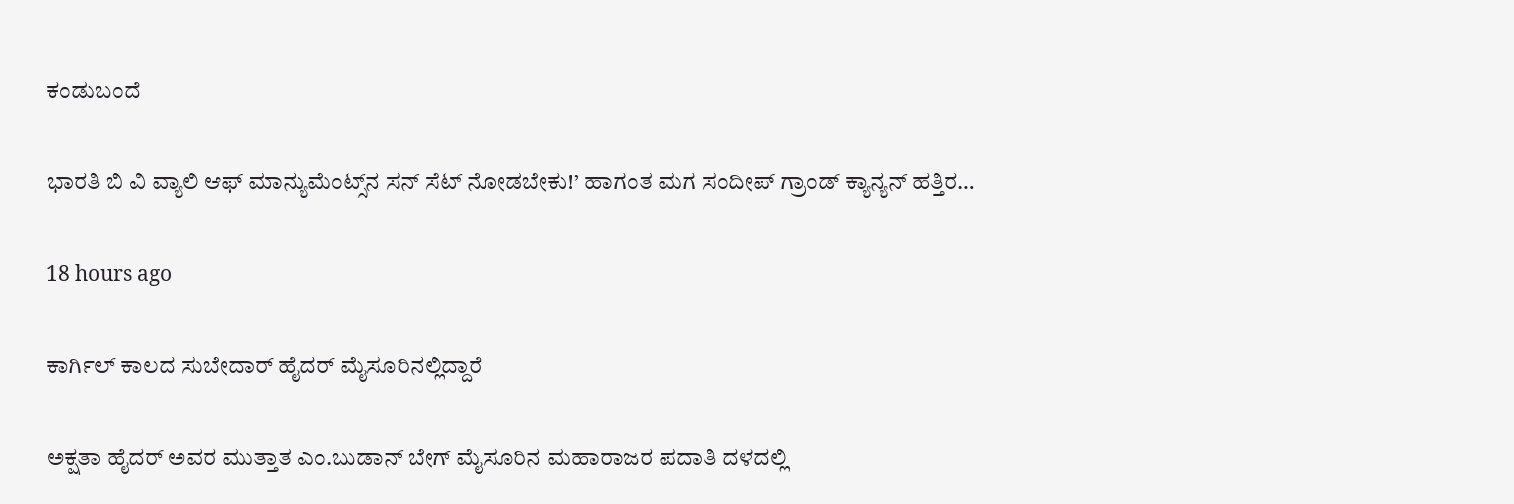ಕಂಡುಬಂದೆ

ಭಾರತಿ ಬಿ ವಿ ವ್ಯಾಲಿ ಆಫ್ ಮಾನ್ಯುಮೆಂಟ್ಸ್‌ನ ಸನ್ ಸೆಟ್ ನೋಡಬೇಕು!’ ಹಾಗಂತ ಮಗ ಸಂದೀಪ್ ಗ್ರಾಂಡ್ ಕ್ಯಾನ್ಯನ್ ಹತ್ತಿರ…

18 hours ago

ಕಾರ್ಗಿಲ್ ಕಾಲದ ಸುಬೇದಾರ್ ಹೈದರ್ ಮೈಸೂರಿನಲ್ಲಿದ್ದಾರೆ

ಅಕ್ಷತಾ ಹೈದರ್ ಅವರ ಮುತ್ತಾತ ಎಂ.ಬುಡಾನ್ ಬೇಗ್ ಮೈಸೂರಿನ ಮಹಾರಾಜರ ಪದಾತಿ ದಳದಲ್ಲಿ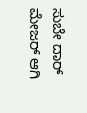ಸುಬೇ ದಾರ್ ಮೇಜರ್ ಆಗಿ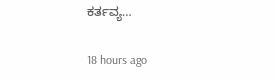ಕರ್ತವ್ಯ…

18 hours ago